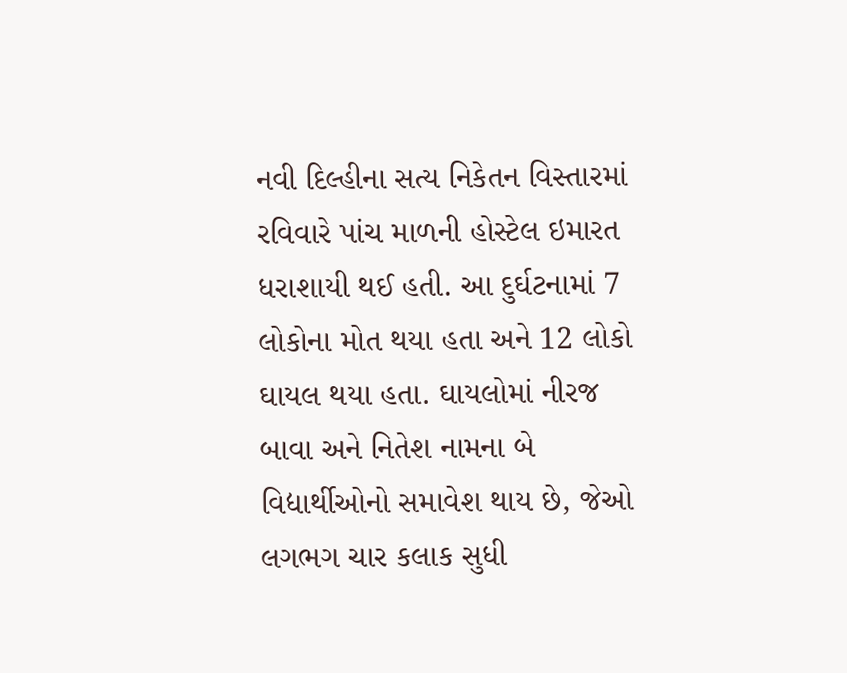નવી દિલ્હીના સત્ય નિકેતન વિસ્તારમાં રવિવારે પાંચ માળની હોસ્ટેલ ઇમારત ધરાશાયી થઈ હતી. આ દુર્ઘટનામાં 7 લોકોના મોત થયા હતા અને 12 લોકો ઘાયલ થયા હતા. ઘાયલોમાં નીરજ બાવા અને નિતેશ નામના બે વિદ્યાર્થીઓનો સમાવેશ થાય છે, જેઓ લગભગ ચાર કલાક સુધી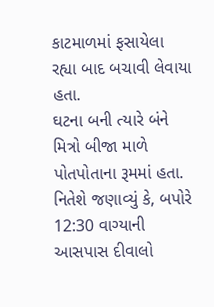કાટમાળમાં ફસાયેલા રહ્યા બાદ બચાવી લેવાયા હતા.
ઘટના બની ત્યારે બંને મિત્રો બીજા માળે પોતપોતાના રૂમમાં હતા. નિતેશે જણાવ્યું કે, બપોરે 12:30 વાગ્યાની આસપાસ દીવાલો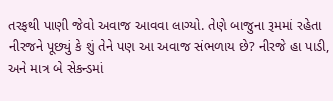તરફથી પાણી જેવો અવાજ આવવા લાગ્યો. તેણે બાજુના રૂમમાં રહેતા નીરજને પૂછ્યું કે શું તેને પણ આ અવાજ સંભળાય છે? નીરજે હા પાડી, અને માત્ર બે સેકન્ડમાં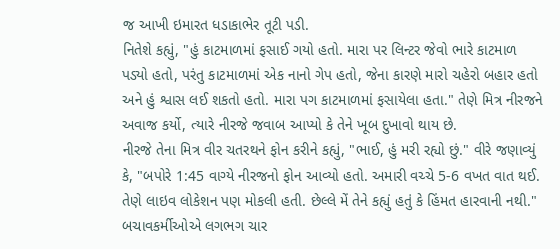જ આખી ઇમારત ધડાકાભેર તૂટી પડી.
નિતેશે કહ્યું, "હું કાટમાળમાં ફસાઈ ગયો હતો. મારા પર લિન્ટર જેવો ભારે કાટમાળ પડ્યો હતો, પરંતુ કાટમાળમાં એક નાનો ગેપ હતો, જેના કારણે મારો ચહેરો બહાર હતો અને હું શ્વાસ લઈ શકતો હતો. મારા પગ કાટમાળમાં ફસાયેલા હતા." તેણે મિત્ર નીરજને અવાજ કર્યો, ત્યારે નીરજે જવાબ આપ્યો કે તેને ખૂબ દુખાવો થાય છે.
નીરજે તેના મિત્ર વીર ચતરથને ફોન કરીને કહ્યું, "ભાઈ, હું મરી રહ્યો છું." વીરે જણાવ્યું કે, "બપોરે 1:45 વાગ્યે નીરજનો ફોન આવ્યો હતો. અમારી વચ્ચે 5-6 વખત વાત થઈ. તેણે લાઇવ લોકેશન પણ મોકલી હતી. છેલ્લે મેં તેને કહ્યું હતું કે હિંમત હારવાની નથી."
બચાવકર્મીઓએ લગભગ ચાર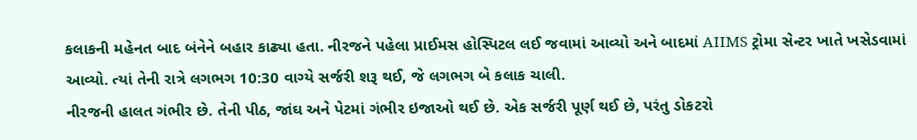કલાકની મહેનત બાદ બંનેને બહાર કાઢ્યા હતા. નીરજને પહેલા પ્રાઈમસ હોસ્પિટલ લઈ જવામાં આવ્યો અને બાદમાં AIIMS ટ્રોમા સેન્ટર ખાતે ખસેડવામાં આવ્યો. ત્યાં તેની રાત્રે લગભગ 10:30 વાગ્યે સર્જરી શરૂ થઈ, જે લગભગ બે કલાક ચાલી.
નીરજની હાલત ગંભીર છે. તેની પીઠ, જાંઘ અને પેટમાં ગંભીર ઇજાઓ થઈ છે. એક સર્જરી પૂર્ણ થઈ છે, પરંતુ ડોકટરો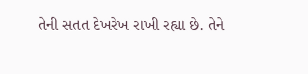તેની સતત દેખરેખ રાખી રહ્યા છે. તેને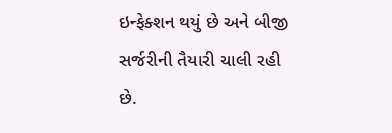ઇન્ફેક્શન થયું છે અને બીજી સર્જરીની તૈયારી ચાલી રહી છે.